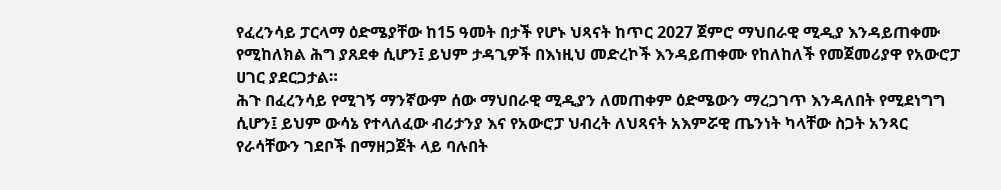የፈረንሳይ ፓርላማ ዕድሜያቸው ከ15 ዓመት በታች የሆኑ ህጻናት ከጥር 2027 ጀምሮ ማህበራዊ ሚዲያ እንዳይጠቀሙ የሚከለክል ሕግ ያጸደቀ ሲሆን፤ ይህም ታዳጊዎች በእነዚህ መድረኮች እንዳይጠቀሙ የከለከለች የመጀመሪያዋ የአውሮፓ ሀገር ያደርጋታል።
ሕጉ በፈረንሳይ የሚገኝ ማንኛውም ሰው ማህበራዊ ሚዲያን ለመጠቀም ዕድሜውን ማረጋገጥ እንዳለበት የሚደነግግ ሲሆን፤ ይህም ውሳኔ የተላለፈው ብሪታንያ እና የአውሮፓ ህብረት ለህጻናት አእምሯዊ ጤንነት ካላቸው ስጋት አንጻር የራሳቸውን ገደቦች በማዘጋጀት ላይ ባሉበት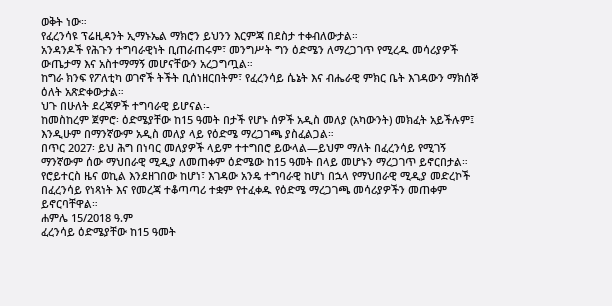ወቅት ነው።
የፈረንሳዩ ፕሬዚዳንት ኢማኑኤል ማክሮን ይህንን እርምጃ በደስታ ተቀብለውታል።
አንዳንዶች የሕጉን ተግባራዊነት ቢጠራጠሩም፣ መንግሥት ግን ዕድሜን ለማረጋገጥ የሚረዱ መሳሪያዎች ውጤታማ እና አስተማማኝ መሆናቸውን አረጋግጧል።
ከግራ ክንፍ የፖለቲካ ወገኖች ትችት ቢሰነዘርበትም፣ የፈረንሳይ ሴኔት እና ብሔራዊ ምክር ቤት እገዳውን ማክሰኞ ዕለት አጽድቀውታል።
ህጉ በሁለት ደረጃዎች ተግባራዊ ይሆናል፡-
ከመስከረም ጀምሮ፡ ዕድሜያቸው ከ15 ዓመት በታች የሆኑ ሰዎች አዲስ መለያ (አካውንት) መክፈት አይችሉም፤ እንዲሁም በማንኛውም አዲስ መለያ ላይ የዕድሜ ማረጋገጫ ያስፈልጋል።
በጥር 2027፡ ይህ ሕግ በነባር መለያዎች ላይም ተተግበሮ ይውላል—ይህም ማለት በፈረንሳይ የሚገኝ ማንኛውም ሰው ማህበራዊ ሚዲያ ለመጠቀም ዕድሜው ከ15 ዓመት በላይ መሆኑን ማረጋገጥ ይኖርበታል።
የሮይተርስ ዜና ወኪል እንደዘገበው ከሆነ፣ እገዳው አንዴ ተግባራዊ ከሆነ በኋላ የማህበራዊ ሚዲያ መድረኮች በፈረንሳይ የነጻነት እና የመረጃ ተቆጣጣሪ ተቋም የተፈቀዱ የዕድሜ ማረጋገጫ መሳሪያዎችን መጠቀም ይኖርባቸዋል።
ሐምሌ 15/2018 ዓ.ም
ፈረንሳይ ዕድሜያቸው ከ15 ዓመት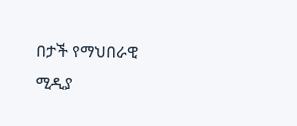በታች የማህበራዊ ሚዲያ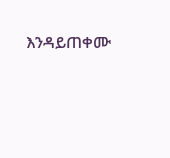እንዳይጠቀሙ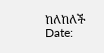ከለከለች
Date: